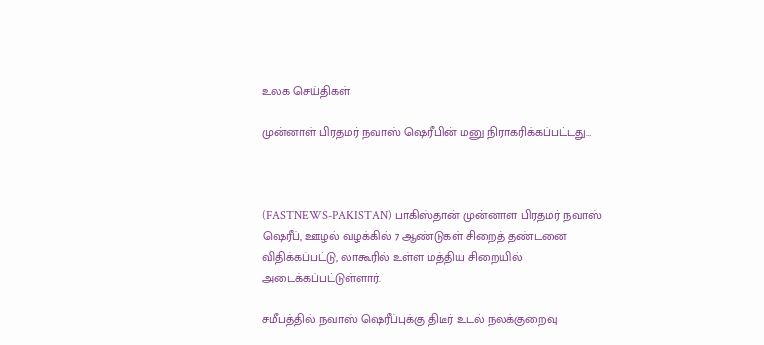உலக செய்திகள்

முன்னாள் பிரதமர் நவாஸ் ஷெரீபின் மனு நிராகரிக்கப்பட்டது…



(FASTNEWS-PAKISTAN) பாகிஸ்தான் முன்னாள பிரதமர் நவாஸ் ஷெரீப், ஊழல் வழக்கில் 7 ஆண்டுகள் சிறைத் தண்டனை விதிக்கப்பட்டு, லாகூரில் உள்ள மத்திய சிறையில் அடைக்கப்பட்டுள்ளார்.

சமீபத்தில் நவாஸ் ஷெரீப்புக்கு திடீர் உடல் நலக்குறைவு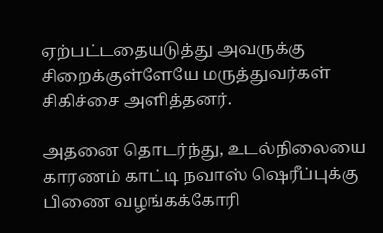ஏற்பட்டதையடுத்து அவருக்கு சிறைக்குள்ளேயே மருத்துவர்கள் சிகிச்சை அளித்தனர்.

அதனை தொடர்ந்து, உடல்நிலையை காரணம் காட்டி நவாஸ் ஷெரீப்புக்கு பிணை வழங்கக்கோரி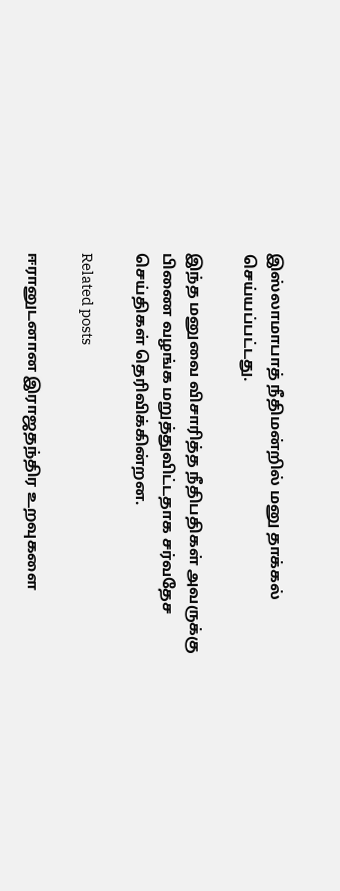இஸ்லாமாபாத் நீதிமன்றில் மனு தாக்கல் செய்யப்பட்டது.

இந்த மனுவை விசாரித்த நீதிபதிகள் அவருக்கு பிணை வழங்க மறுத்துவிட்டதாக சர்வதேச செய்திகள் தெரிவிக்கின்றன.

Related posts

ஈரானுடனான இராஜதந்திர உறவுகளை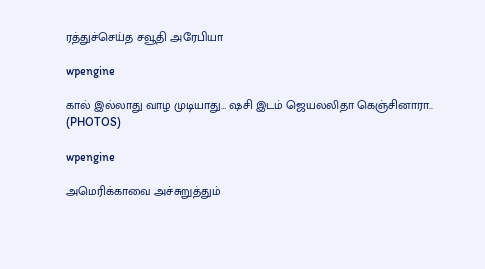ரத்துச்செய்த சவூதி அரேபியா

wpengine

கால் இல்லாது வாழ முடியாது… ஷசி இடம் ஜெயலலிதா கெஞ்சினாரா.. (PHOTOS)

wpengine

அமெரிக்காவை அச்சுறுத்தும்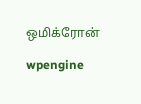ஒமிக்ரோன்

wpengine